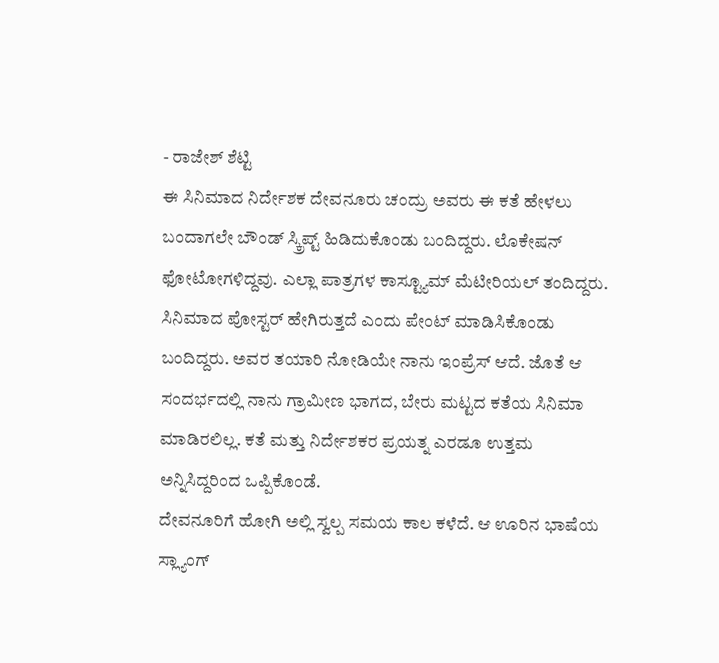- ರಾಜೇಶ್ ಶೆಟ್ಟಿ
ಈ ಸಿನಿಮಾದ ನಿರ್ದೇಶಕ ದೇವನೂರು ಚಂದ್ರು ಅವರು ಈ ಕತೆ ಹೇಳಲು ಬಂದಾಗಲೇ ಬೌಂಡ್ ಸ್ಕ್ರಿಪ್ಟ್ ಹಿಡಿದುಕೊಂಡು ಬಂದಿದ್ದರು. ಲೊಕೇಷನ್ ಫೋಟೋಗಳಿದ್ದವು. ಎಲ್ಲಾ ಪಾತ್ರಗಳ ಕಾಸ್ಟ್ಯೂಮ್ ಮೆಟೀರಿಯಲ್ ತಂದಿದ್ದರು. ಸಿನಿಮಾದ ಪೋಸ್ಟರ್ ಹೇಗಿರುತ್ತದೆ ಎಂದು ಪೇಂಟ್ ಮಾಡಿಸಿಕೊಂಡು ಬಂದಿದ್ದರು. ಅವರ ತಯಾರಿ ನೋಡಿಯೇ ನಾನು ಇಂಪ್ರೆಸ್ ಆದೆ. ಜೊತೆ ಆ ಸಂದರ್ಭದಲ್ಲಿ ನಾನು ಗ್ರಾಮೀಣ ಭಾಗದ, ಬೇರು ಮಟ್ಟದ ಕತೆಯ ಸಿನಿಮಾ ಮಾಡಿರಲಿಲ್ಲ. ಕತೆ ಮತ್ತು ನಿರ್ದೇಶಕರ ಪ್ರಯತ್ನ ಎರಡೂ ಉತ್ತಮ ಅನ್ನಿಸಿದ್ದರಿಂದ ಒಪ್ಪಿಕೊಂಡೆ.
ದೇವನೂರಿಗೆ ಹೋಗಿ ಅಲ್ಲಿ ಸ್ವಲ್ಪ ಸಮಯ ಕಾಲ ಕಳೆದೆ. ಆ ಊರಿನ ಭಾಷೆಯ ಸ್ಲ್ಯಾಂಗ್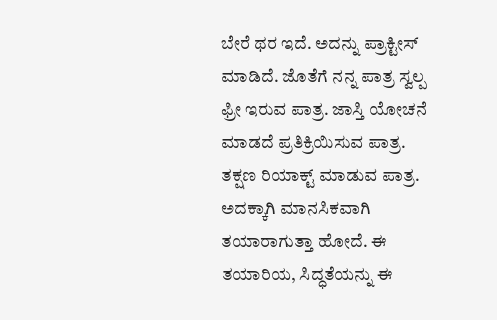ಬೇರೆ ಥರ ಇದೆ. ಅದನ್ನು ಪ್ರಾಕ್ಟೀಸ್ ಮಾಡಿದೆ. ಜೊತೆಗೆ ನನ್ನ ಪಾತ್ರ ಸ್ವಲ್ಪ ಫ್ರೀ ಇರುವ ಪಾತ್ರ. ಜಾಸ್ತಿ ಯೋಚನೆ ಮಾಡದೆ ಪ್ರತಿಕ್ರಿಯಿಸುವ ಪಾತ್ರ. ತಕ್ಷಣ ರಿಯಾಕ್ಟ್ ಮಾಡುವ ಪಾತ್ರ. ಅದಕ್ಕಾಗಿ ಮಾನಸಿಕವಾಗಿ ತಯಾರಾಗುತ್ತಾ ಹೋದೆ. ಈ ತಯಾರಿಯ, ಸಿದ್ಧತೆಯನ್ನು ಈ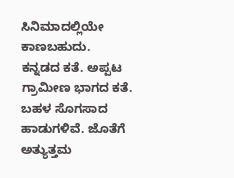ಸಿನಿಮಾದಲ್ಲಿಯೇ ಕಾಣಬಹುದು.
ಕನ್ನಡದ ಕತೆ. ಅಪ್ಪಟ ಗ್ರಾಮೀಣ ಭಾಗದ ಕತೆ. ಬಹಳ ಸೊಗಸಾದ ಹಾಡುಗಳಿವೆ. ಜೊತೆಗೆ ಅತ್ಯುತ್ತಮ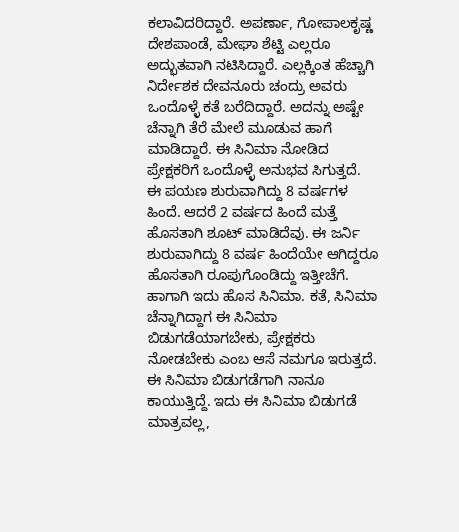ಕಲಾವಿದರಿದ್ದಾರೆ. ಅಪರ್ಣಾ, ಗೋಪಾಲಕೃಷ್ಣ ದೇಶಪಾಂಡೆ, ಮೇಘಾ ಶೆಟ್ಟಿ ಎಲ್ಲರೂ ಅದ್ಭುತವಾಗಿ ನಟಿಸಿದ್ದಾರೆ. ಎಲ್ಲಕ್ಕಿಂತ ಹೆಚ್ಚಾಗಿ ನಿರ್ದೇಶಕ ದೇವನೂರು ಚಂದ್ರು ಅವರು ಒಂದೊಳ್ಳೆ ಕತೆ ಬರೆದಿದ್ದಾರೆ. ಅದನ್ನು ಅಷ್ಟೇ ಚೆನ್ನಾಗಿ ತೆರೆ ಮೇಲೆ ಮೂಡುವ ಹಾಗೆ ಮಾಡಿದ್ದಾರೆ. ಈ ಸಿನಿಮಾ ನೋಡಿದ ಪ್ರೇಕ್ಷಕರಿಗೆ ಒಂದೊಳ್ಳೆ ಅನುಭವ ಸಿಗುತ್ತದೆ.
ಈ ಪಯಣ ಶುರುವಾಗಿದ್ದು 8 ವರ್ಷಗಳ ಹಿಂದೆ. ಆದರೆ 2 ವರ್ಷದ ಹಿಂದೆ ಮತ್ತೆ ಹೊಸತಾಗಿ ಶೂಟ್ ಮಾಡಿದೆವು. ಈ ಜರ್ನಿ ಶುರುವಾಗಿದ್ದು 8 ವರ್ಷ ಹಿಂದೆಯೇ ಆಗಿದ್ದರೂ ಹೊಸತಾಗಿ ರೂಪುಗೊಂಡಿದ್ದು ಇತ್ತೀಚೆಗೆ. ಹಾಗಾಗಿ ಇದು ಹೊಸ ಸಿನಿಮಾ. ಕತೆ, ಸಿನಿಮಾ ಚೆನ್ನಾಗಿದ್ದಾಗ ಈ ಸಿನಿಮಾ ಬಿಡುಗಡೆಯಾಗಬೇಕು, ಪ್ರೇಕ್ಷಕರು ನೋಡಬೇಕು ಎಂಬ ಆಸೆ ನಮಗೂ ಇರುತ್ತದೆ. ಈ ಸಿನಿಮಾ ಬಿಡುಗಡೆಗಾಗಿ ನಾನೂ ಕಾಯುತ್ತಿದ್ದೆ. ಇದು ಈ ಸಿನಿಮಾ ಬಿಡುಗಡೆ ಮಾತ್ರವಲ್ಲ,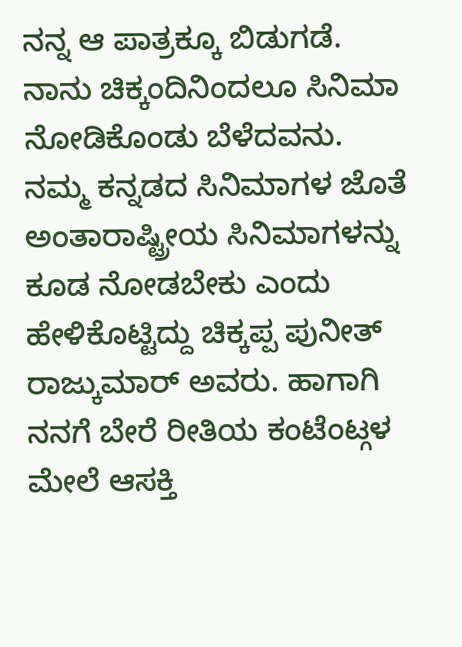ನನ್ನ ಆ ಪಾತ್ರಕ್ಕೂ ಬಿಡುಗಡೆ.
ನಾನು ಚಿಕ್ಕಂದಿನಿಂದಲೂ ಸಿನಿಮಾ ನೋಡಿಕೊಂಡು ಬೆಳೆದವನು. ನಮ್ಮ ಕನ್ನಡದ ಸಿನಿಮಾಗಳ ಜೊತೆ ಅಂತಾರಾಷ್ಟ್ರೀಯ ಸಿನಿಮಾಗಳನ್ನು ಕೂಡ ನೋಡಬೇಕು ಎಂದು ಹೇಳಿಕೊಟ್ಟಿದ್ದು ಚಿಕ್ಕಪ್ಪ ಪುನೀತ್ ರಾಜ್ಕುಮಾರ್ ಅವರು. ಹಾಗಾಗಿ ನನಗೆ ಬೇರೆ ರೀತಿಯ ಕಂಟೆಂಟ್ಗಳ ಮೇಲೆ ಆಸಕ್ತಿ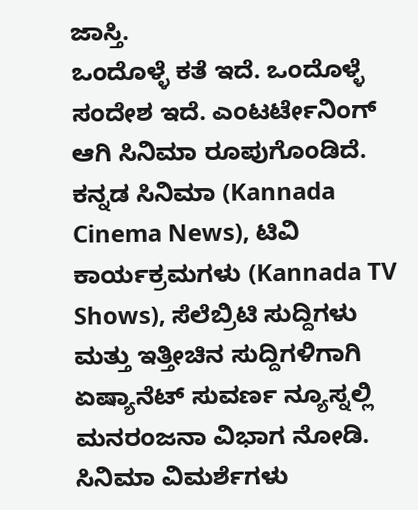ಜಾಸ್ತಿ.
ಒಂದೊಳ್ಳೆ ಕತೆ ಇದೆ. ಒಂದೊಳ್ಳೆ ಸಂದೇಶ ಇದೆ. ಎಂಟರ್ಟೇನಿಂಗ್ ಆಗಿ ಸಿನಿಮಾ ರೂಪುಗೊಂಡಿದೆ.
ಕನ್ನಡ ಸಿನಿಮಾ (Kannada Cinema News), ಟಿವಿ ಕಾರ್ಯಕ್ರಮಗಳು (Kannada TV Shows), ಸೆಲೆಬ್ರಿಟಿ ಸುದ್ದಿಗಳು ಮತ್ತು ಇತ್ತೀಚಿನ ಸುದ್ದಿಗಳಿಗಾಗಿ ಏಷ್ಯಾನೆಟ್ ಸುವರ್ಣ ನ್ಯೂಸ್ನಲ್ಲಿ ಮನರಂಜನಾ ವಿಭಾಗ ನೋಡಿ. ಸಿನಿಮಾ ವಿಮರ್ಶೆಗಳು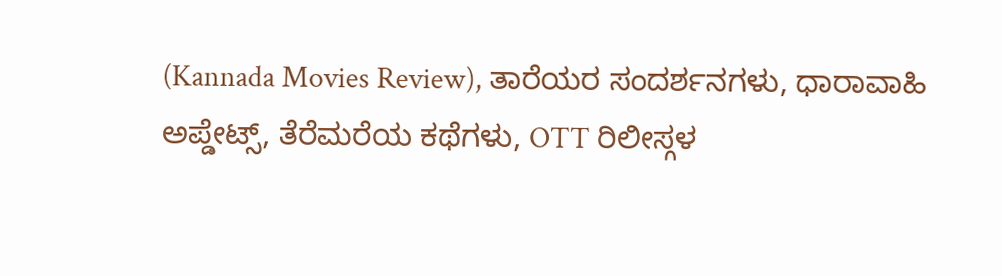(Kannada Movies Review), ತಾರೆಯರ ಸಂದರ್ಶನಗಳು, ಧಾರಾವಾಹಿ ಅಪ್ಡೇಟ್ಸ್, ತೆರೆಮರೆಯ ಕಥೆಗಳು, OTT ರಿಲೀಸ್ಗಳ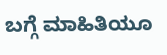ಬಗ್ಗೆ ಮಾಹಿತಿಯೂ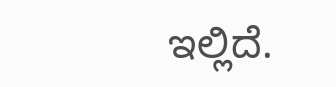ಇಲ್ಲಿದೆ.